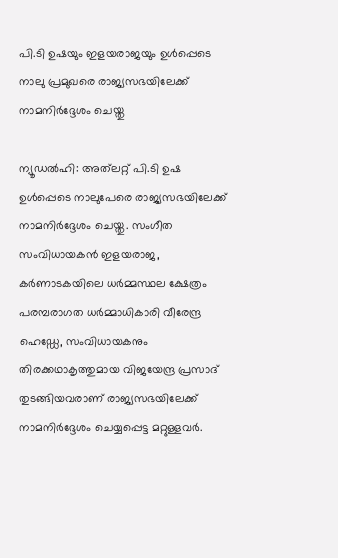പി.ടി ഉഷയും ഇളയരാജയും ഉൾപ്പെടെ നാലു പ്രമുഖരെ രാജ്യസഭയിലേക്ക് നാമനിർദ്ദേശം ചെയ്തു

ന്യൂഡൽഹി: അത്‌ലറ്റ് പി.ടി ഉഷ ഉൾപ്പെടെ നാലുപേരെ രാജ്യസഭയിലേക്ക് നാമനിർദ്ദേശം ചെയ്തു. സംഗീത സംവിധായകൻ ഇളയരാജ, കർണാടകയിലെ ധർമ്മസ്ഥല ക്ഷേത്രം പരമ്പരാഗത ധർമ്മാധികാരി വീരേന്ദ്ര ഹെഡ്ഡേ, സംവിധായകനും തിരക്കഥാകൃത്തുമായ വിജയേന്ദ്ര പ്രസാദ് തുടങ്ങിയവരാണ് രാജ്യസഭയിലേക്ക് നാമനിർദ്ദേശം ചെയ്യപ്പെട്ട മറ്റുള്ളവർ.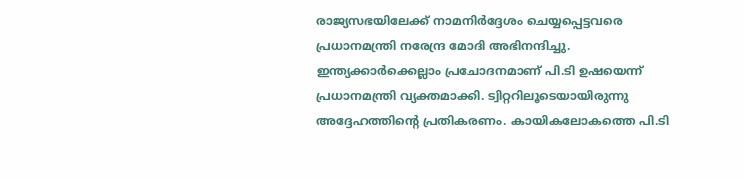രാജ്യസഭയിലേക്ക് നാമനിർദ്ദേശം ചെയ്യപ്പെട്ടവരെ പ്രധാനമന്ത്രി നരേന്ദ്ര മോദി അഭിനന്ദിച്ചു. ഇന്ത്യക്കാർക്കെല്ലാം പ്രചോദനമാണ് പി.ടി ഉഷയെന്ന് പ്രധാനമന്ത്രി വ്യക്തമാക്കി. ട്വിറ്ററിലൂടെയായിരുന്നു അദ്ദേഹത്തിന്റെ പ്രതികരണം. കായികലോകത്തെ പി.ടി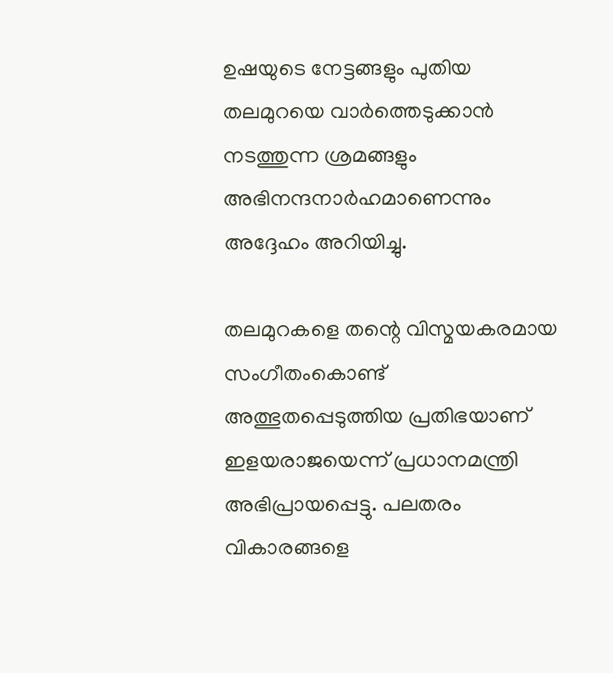ഉഷയുടെ നേട്ടങ്ങളും പുതിയ തലമുറയെ വാർത്തെടുക്കാൻ നടത്തുന്ന ശ്രമങ്ങളും അഭിനന്ദനാർഹമാണെന്നും അദ്ദേഹം അറിയിച്ചു.

തലമുറകളെ തന്റെ വിസ്മയകരമായ സംഗീതംകൊണ്ട് അത്ഭുതപ്പെടുത്തിയ പ്രതിഭയാണ് ഇളയരാജയെന്ന് പ്രധാനമന്ത്രി അഭിപ്രായപ്പെട്ടു. പലതരം വികാരങ്ങളെ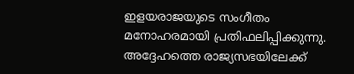ഇളയരാജയുടെ സംഗീതം മനോഹരമായി പ്രതിഫലിപ്പിക്കുന്നു. അദ്ദേഹത്തെ രാജ്യസഭയിലേക്ക്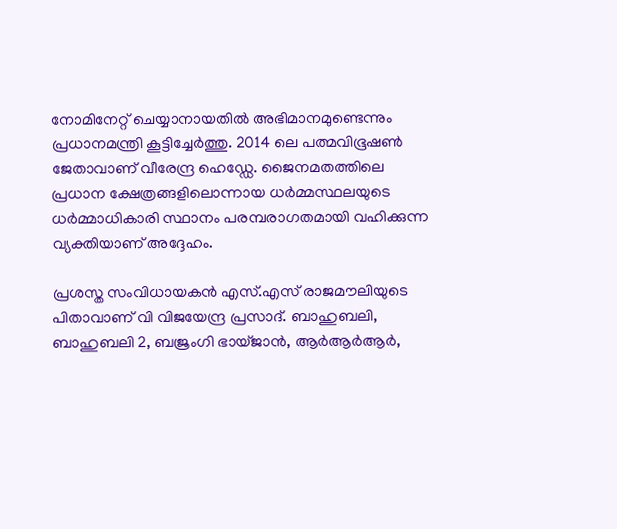നോമിനേറ്റ് ചെയ്യാനായതിൽ അഭിമാനമുണ്ടെന്നും പ്രധാനമന്ത്രി കൂട്ടിച്ചേർത്തു. 2014 ലെ പത്മവിഭൂഷൺ ജേതാവാണ് വീരേന്ദ്ര ഹെഡ്ഡേ. ജൈനമതത്തിലെ പ്രധാന ക്ഷേത്രങ്ങളിലൊന്നായ ധർമ്മസ്ഥലയുടെ ധർമ്മാധികാരി സ്ഥാനം പരമ്പരാഗതമായി വഹിക്കുന്ന വ്യക്തിയാണ് അദ്ദേഹം.

പ്രശസ്ത സംവിധായകൻ എസ്.എസ് രാജമൗലിയുടെ പിതാവാണ് വി വിജയേന്ദ്ര പ്രസാദ്. ബാഹുബലി, ബാഹുബലി 2, ബജ്രംഗി ഭായ്ജാൻ, ആർആർആർ,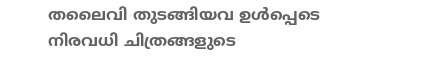തലൈവി തുടങ്ങിയവ ഉൾപ്പെടെ നിരവധി ചിത്രങ്ങളുടെ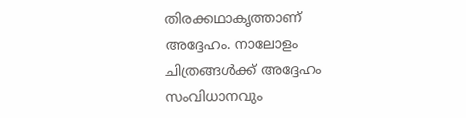തിരക്കഥാകൃത്താണ് അദ്ദേഹം. നാലോളം ചിത്രങ്ങൾക്ക് അദ്ദേഹം സംവിധാനവും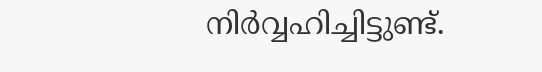നിർവ്വഹിച്ചിട്ടുണ്ട്.